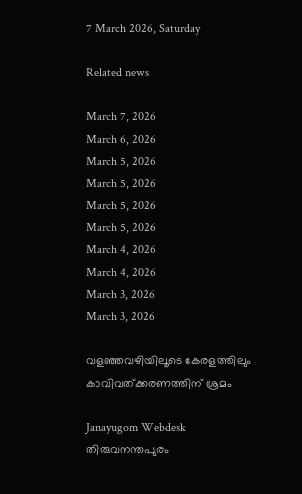7 March 2026, Saturday

Related news

March 7, 2026
March 6, 2026
March 5, 2026
March 5, 2026
March 5, 2026
March 5, 2026
March 4, 2026
March 4, 2026
March 3, 2026
March 3, 2026

വളഞ്ഞവഴിയിലൂടെ കേരളത്തിലും കാവിവത്ക്കരണത്തിന് ശ്രമം

Janayugom Webdesk
തിരുവനന്തപുരം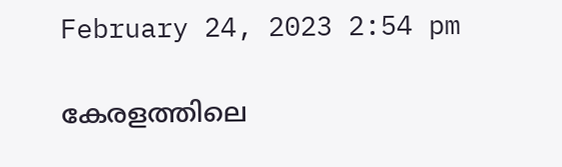February 24, 2023 2:54 pm

കേരളത്തിലെ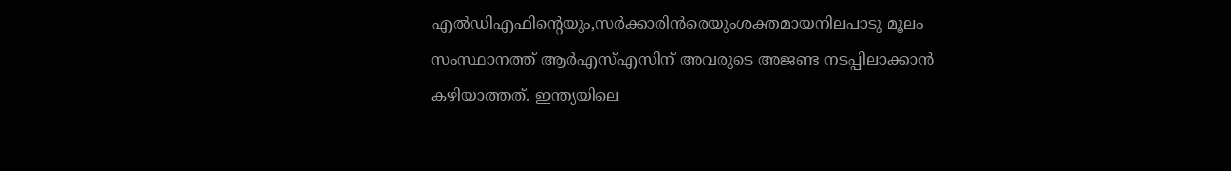എല്‍ഡിഎഫിന്‍റെയും,സര്‍ക്കാരിന്‍രെയുംശക്തമായനിലപാടു മൂലം സംസ്ഥാനത്ത് ആര്‍എസ്എസിന് അവരുടെ അജണ്ട നടപ്പിലാക്കാന്‍ കഴിയാത്തത്. ഇന്ത്യയിലെ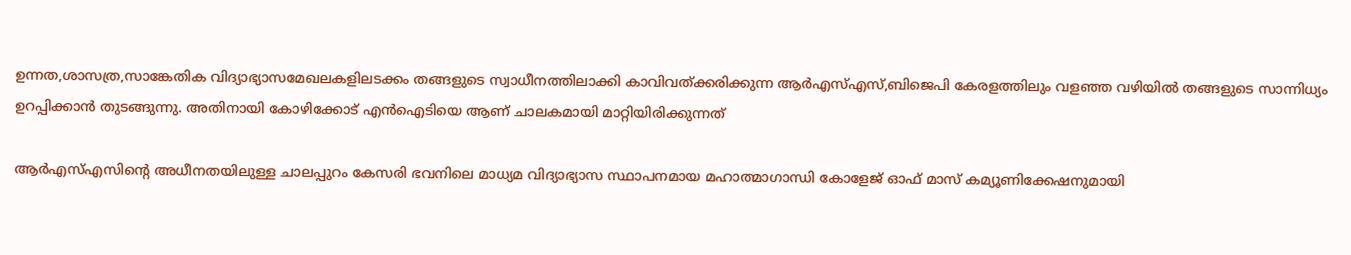ഉന്നത,ശാസത്ര,സാങ്കേതിക വിദ്യാഭ്യാസമേഖലകളിലടക്കം തങ്ങളുടെ സ്വാധീനത്തിലാക്കി കാവിവത്ക്കരിക്കുന്ന ആര്‍എസ്എസ്,ബിജെപി കേരളത്തിലും വളഞ്ഞ വഴിയില്‍ തങ്ങളുടെ സാന്നിധ്യം ഉറപ്പിക്കാന്‍ തുടങ്ങുന്നു. അതിനായി കോഴിക്കോട് എന്‍ഐടിയെ ആണ് ചാലകമായി മാറ്റിയിരിക്കുന്നത്

ആര്‍എസ്എസിന്റെ അധീനതയിലുള്ള ചാലപ്പുറം കേസരി ഭവനിലെ മാധ്യമ വിദ്യാഭ്യാസ സ്ഥാപനമായ മഹാത്മാഗാന്ധി കോളേജ് ഓഫ് മാസ് കമ്യൂണിക്കേഷനുമായി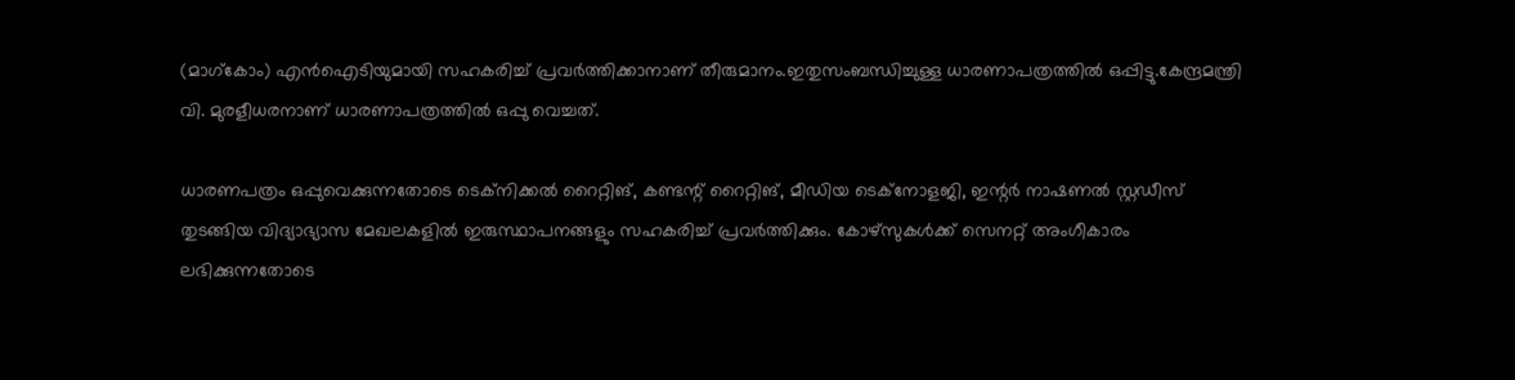(മാഗ്കോം) എന്‍ഐടിയുമായി സഹകരിച്ച് പ്രവര്‍ത്തിക്കാനാണ് തീരുമാനം.ഇതുസംബന്ധിച്ചുള്ള ധാരണാപത്രത്തില്‍ ഒപ്പിട്ടു.കേന്ദ്രമന്ത്രി വി. മുരളീധരനാണ് ധാരണാപത്രത്തില്‍ ഒപ്പു വെച്ചത്.

ധാരണപത്രം ഒപ്പുവെക്കുന്നതോടെ ടെക്നിക്കല്‍ റൈറ്റിങ്, കണ്ടന്റ് റൈറ്റിങ്, മീഡിയ ടെക്‌നോളജി, ഇന്റര്‍ നാഷണല്‍ സ്റ്റഡീസ് തുടങ്ങിയ വിദ്യാഭ്യാസ മേഖലകളില്‍ ഇരുസ്ഥാപനങ്ങളും സഹകരിച്ച് പ്രവര്‍ത്തിക്കും. കോഴ്സുകള്‍ക്ക് സെനറ്റ് അംഗീകാരം ലഭിക്കുന്നതോടെ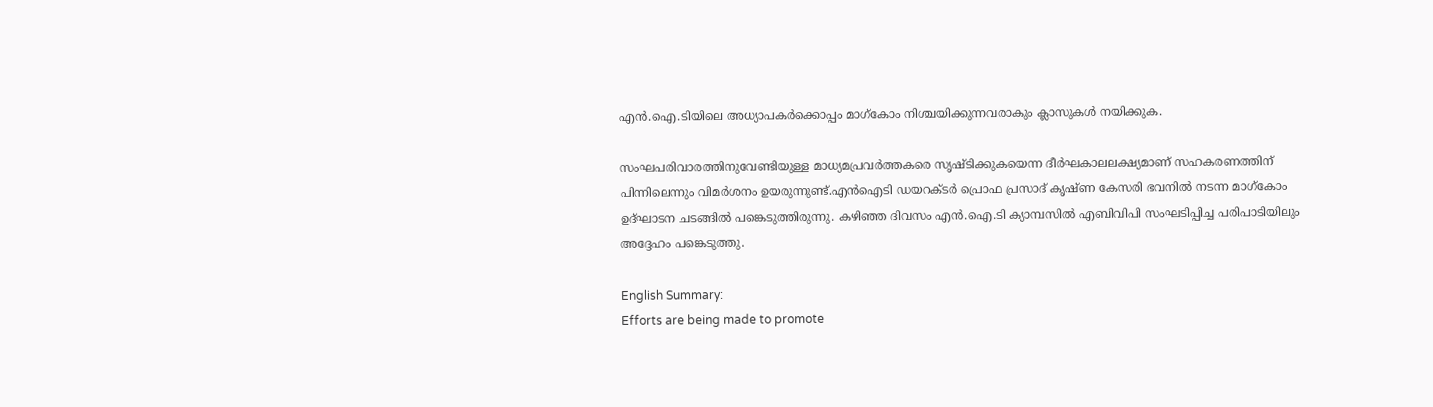എന്‍.ഐ.ടിയിലെ അധ്യാപകര്‍ക്കൊപ്പം മാഗ്കോം നിശ്ചയിക്കുന്നവരാകും ക്ലാസുകള്‍ നയിക്കുക.

സംഘപരിവാരത്തിനുവേണ്ടിയുള്ള മാധ്യമപ്രവര്‍ത്തകരെ സൃഷ്ടിക്കുകയെന്ന ദീര്‍ഘകാലലക്ഷ്യമാണ് സഹകരണത്തിന് പിന്നിലെന്നും വിമര്‍ശനം ഉയരുന്നുണ്ട്.എന്‍ഐടി ഡയറക്ടര്‍ പ്രൊഫ പ്രസാദ് കൃഷ്ണ കേസരി ഭവനില്‍ നടന്ന മാഗ്കോം ഉദ്ഘാടന ചടങ്ങില്‍ പങ്കെടുത്തിരുന്നു. കഴിഞ്ഞ ദിവസം എന്‍.ഐ.ടി ക്യാമ്പസില്‍ എബിവിപി സംഘടിപ്പിച്ച പരിപാടിയിലും അദ്ദേഹം പങ്കെടുത്തു.

English Summary:
Efforts are being made to promote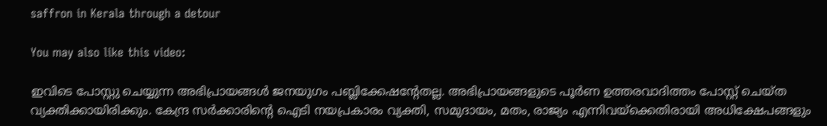saffron in Kerala through a detour

You may also like this video:

ഇവിടെ പോസ്റ്റു ചെയ്യുന്ന അഭിപ്രായങ്ങള്‍ ജനയുഗം പബ്ലിക്കേഷന്റേതല്ല. അഭിപ്രായങ്ങളുടെ പൂര്‍ണ ഉത്തരവാദിത്തം പോസ്റ്റ് ചെയ്ത വ്യക്തിക്കായിരിക്കും. കേന്ദ്ര സര്‍ക്കാരിന്റെ ഐടി നയപ്രകാരം വ്യക്തി, സമുദായം, മതം, രാജ്യം എന്നിവയ്‌ക്കെതിരായി അധിക്ഷേപങ്ങളും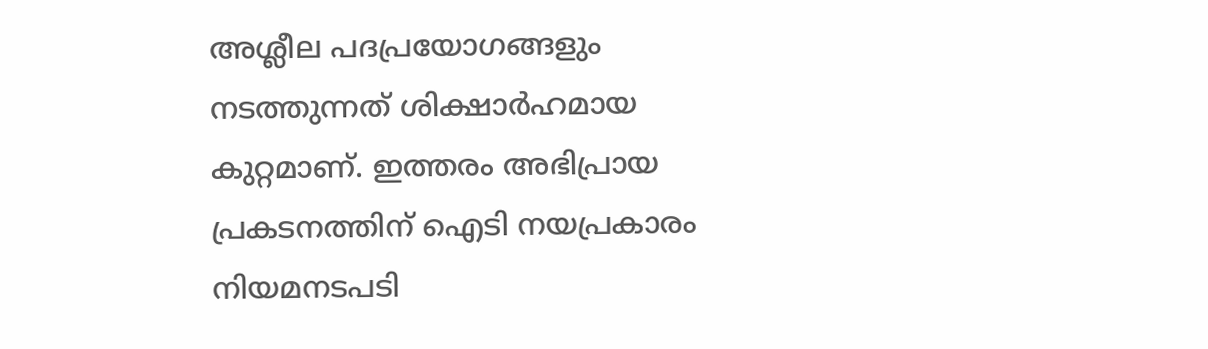അശ്ലീല പദപ്രയോഗങ്ങളും നടത്തുന്നത് ശിക്ഷാര്‍ഹമായ കുറ്റമാണ്. ഇത്തരം അഭിപ്രായ പ്രകടനത്തിന് ഐടി നയപ്രകാരം നിയമനടപടി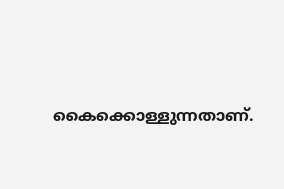കൈക്കൊള്ളുന്നതാണ്.